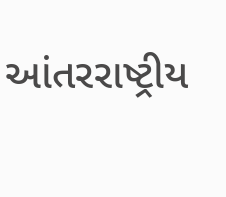આંતરરાષ્ટ્રીય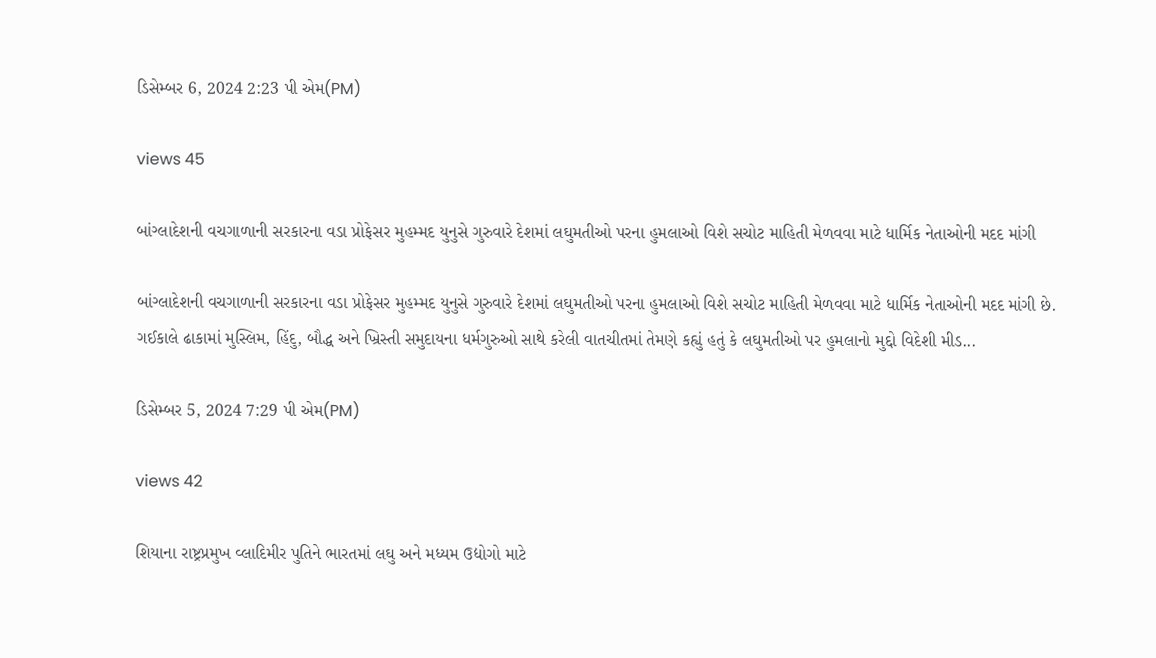ડિસેમ્બર 6, 2024 2:23 પી એમ(PM)

views 45

બાંગ્લાદેશની વચગાળાની સરકારના વડા પ્રોફેસર મુહમ્મદ યુનુસે ગુરુવારે દેશમાં લઘુમતીઓ પરના હુમલાઓ વિશે સચોટ માહિતી મેળવવા માટે ધાર્મિક નેતાઓની મદદ માંગી

બાંગ્લાદેશની વચગાળાની સરકારના વડા પ્રોફેસર મુહમ્મદ યુનુસે ગુરુવારે દેશમાં લઘુમતીઓ પરના હુમલાઓ વિશે સચોટ માહિતી મેળવવા માટે ધાર્મિક નેતાઓની મદદ માંગી છે. ગઈકાલે ઢાકામાં મુસ્લિમ, હિંદુ, બૌદ્ધ અને ખ્રિસ્તી સમુદાયના ધર્મગુરુઓ સાથે કરેલી વાતચીતમાં તેમણે કહ્યું હતું કે લઘુમતીઓ પર હુમલાનો મુદ્દો વિદેશી મીડ...

ડિસેમ્બર 5, 2024 7:29 પી એમ(PM)

views 42

શિયાના રાષ્ટ્રપ્રમુખ વ્લાદિમીર પુતિને ભારતમાં લઘુ અને મધ્યમ ઉદ્યોગો માટે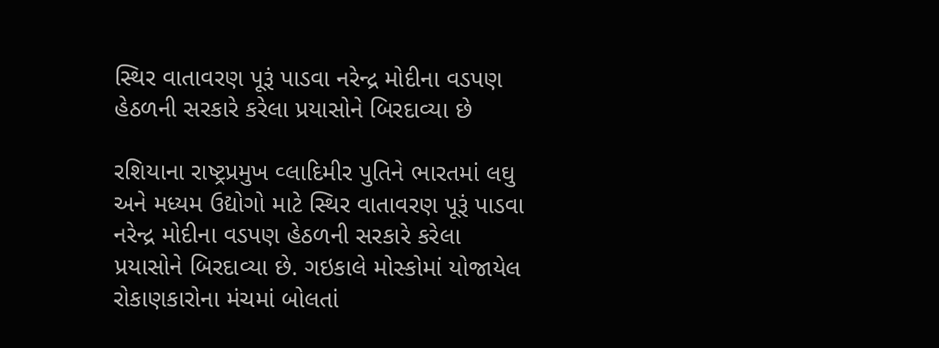સ્થિર વાતાવરણ પૂરૂં પાડવા નરેન્દ્ર મોદીના વડપણ હેઠળની સરકારે કરેલા પ્રયાસોને બિરદાવ્યા છે

રશિયાના રાષ્ટ્રપ્રમુખ વ્લાદિમીર પુતિને ભારતમાં લઘુ અને મધ્યમ ઉદ્યોગો માટે સ્થિર વાતાવરણ પૂરૂં પાડવા નરેન્દ્ર મોદીના વડપણ હેઠળની સરકારે કરેલા પ્રયાસોને બિરદાવ્યા છે. ગઇકાલે મોસ્કોમાં યોજાયેલ રોકાણકારોના મંચમાં બોલતાં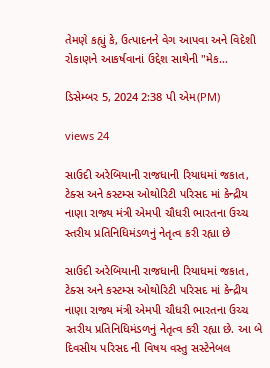તેમણે કહ્યું કે, ઉત્પાદનને વેગ આપવા અને વિદેશી રોકાણને આકર્ષવાનાં ઉદ્દેશ સાથેની "મેક...

ડિસેમ્બર 5, 2024 2:38 પી એમ(PM)

views 24

સાઉદી અરેબિયાની રાજધાની રિયાધમાં જકાત, ટેક્સ અને કસ્ટમ્સ ઓથોરિટી પરિસદ માં કેન્દ્રીય નાણા રાજ્ય મંત્રી એમપી ચૌધરી ભારતના ઉચ્ચ સ્તરીય પ્રતિનિધિમંડળનું નેતૃત્વ કરી રહ્યા છે

સાઉદી અરેબિયાની રાજધાની રિયાધમાં જકાત, ટેક્સ અને કસ્ટમ્સ ઓથોરિટી પરિસદ માં કેન્દ્રીય નાણા રાજ્ય મંત્રી એમપી ચૌધરી ભારતના ઉચ્ચ સ્તરીય પ્રતિનિધિમંડળનું નેતૃત્વ કરી રહ્યા છે. આ બે દિવસીય પરિસદ ની વિષય વસ્તુ સસ્ટેનેબલ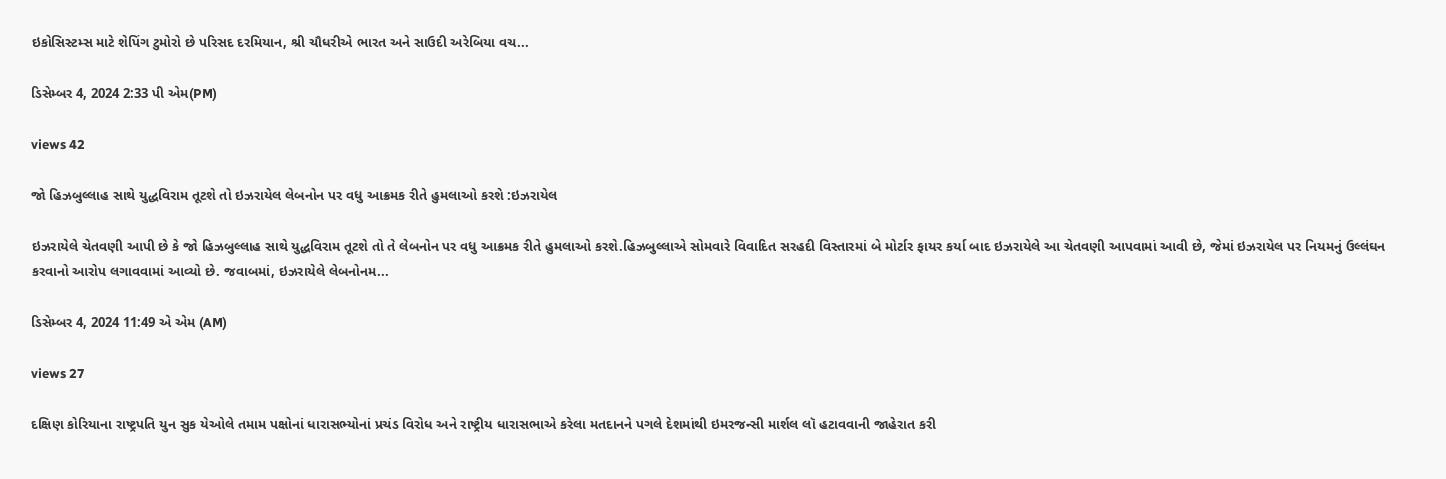ઇકોસિસ્ટમ્સ માટે શેપિંગ ટુમોરો છે પરિસદ દરમિયાન, શ્રી ચૌધરીએ ભારત અને સાઉદી અરેબિયા વચ...

ડિસેમ્બર 4, 2024 2:33 પી એમ(PM)

views 42

જો હિઝબુલ્લાહ સાથે યુદ્ધવિરામ તૂટશે તો ઇઝરાયેલ લેબનોન પર વધુ આક્રમક રીતે હુમલાઓ કરશે :ઇઝરાયેલ

ઇઝરાયેલે ચેતવણી આપી છે કે જો હિઝબુલ્લાહ સાથે યુદ્ધવિરામ તૂટશે તો તે લેબનોન પર વધુ આક્રમક રીતે હુમલાઓ કરશે.હિઝબુલ્લાએ સોમવારે વિવાદિત સરહદી વિસ્તારમાં બે મોર્ટાર ફાયર કર્યા બાદ ઇઝરાયેલે આ ચેતવણી આપવામાં આવી છે, જેમાં ઇઝરાયેલ પર નિયમનું ઉલ્લંઘન કરવાનો આરોપ લગાવવામાં આવ્યો છે. જવાબમાં, ઇઝરાયેલે લેબનોનમ...

ડિસેમ્બર 4, 2024 11:49 એ એમ (AM)

views 27

દક્ષિણ કોરિયાના રાષ્ટ્રપતિ યુન સુક યેઓલે તમામ પક્ષોનાં ધારાસભ્યોનાં પ્રચંડ વિરોધ અને રાષ્ટ્રીય ધારાસભાએ કરેલા મતદાનને પગલે દેશમાંથી ઇમરજન્સી માર્શલ લૉ હટાવવાની જાહેરાત કરી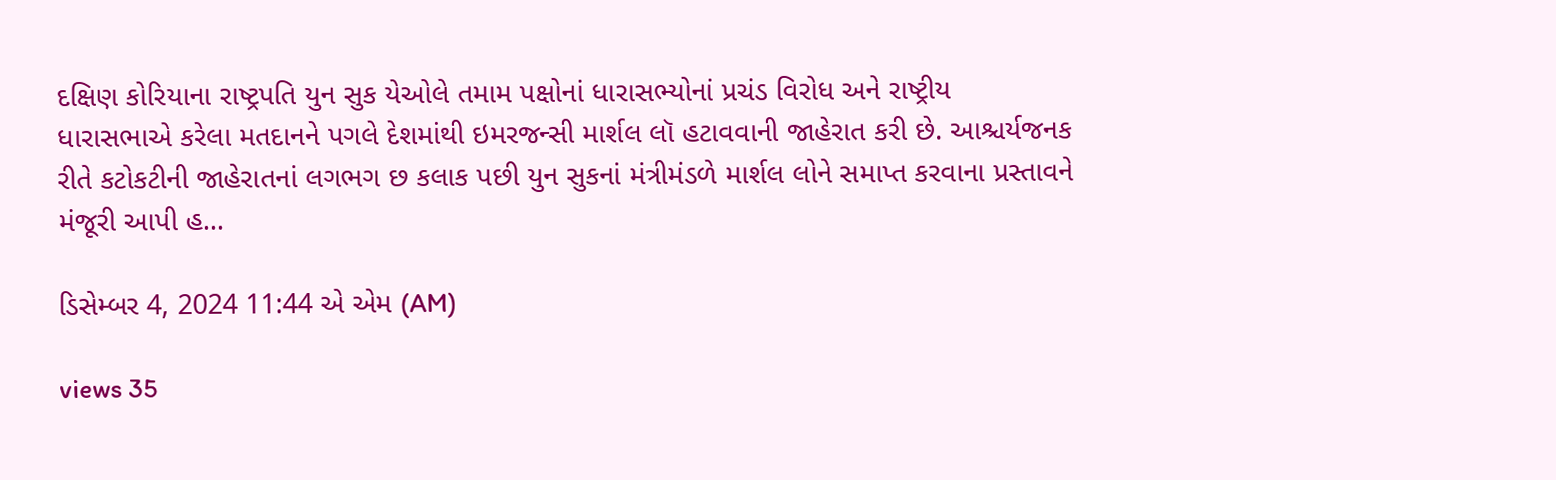દક્ષિણ કોરિયાના રાષ્ટ્રપતિ યુન સુક યેઓલે તમામ પક્ષોનાં ધારાસભ્યોનાં પ્રચંડ વિરોધ અને રાષ્ટ્રીય ધારાસભાએ કરેલા મતદાનને પગલે દેશમાંથી ઇમરજન્સી માર્શલ લૉ હટાવવાની જાહેરાત કરી છે. આશ્ચર્યજનક રીતે કટોકટીની જાહેરાતનાં લગભગ છ કલાક પછી યુન સુકનાં મંત્રીમંડળે માર્શલ લોને સમાપ્ત કરવાના પ્રસ્તાવને મંજૂરી આપી હ...

ડિસેમ્બર 4, 2024 11:44 એ એમ (AM)

views 35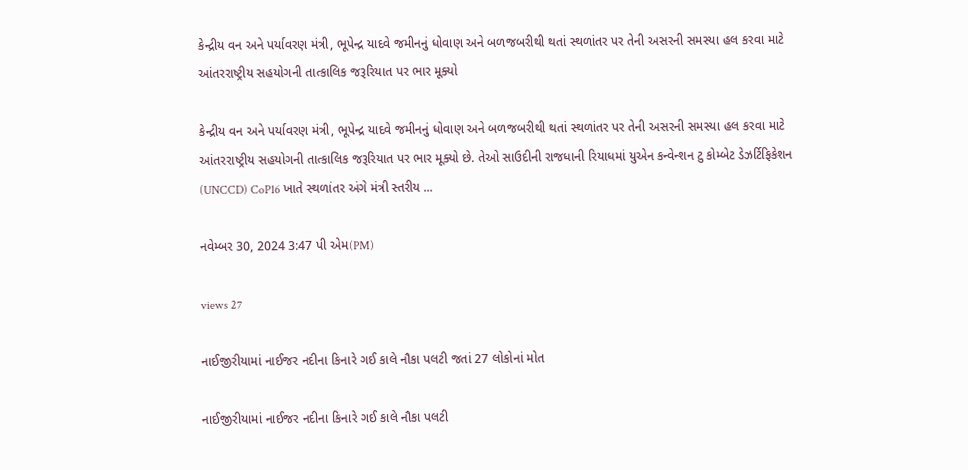કેન્દ્રીય વન અને પર્યાવરણ મંત્રી, ભૂપેન્દ્ર યાદવે જમીનનું ધોવાણ અને બળજબરીથી થતાં સ્થળાંતર પર તેની અસરની સમસ્યા હલ કરવા માટે આંતરરાષ્ટ્રીય સહયોગની તાત્કાલિક જરૂરિયાત પર ભાર મૂક્યો

કેન્દ્રીય વન અને પર્યાવરણ મંત્રી, ભૂપેન્દ્ર યાદવે જમીનનું ધોવાણ અને બળજબરીથી થતાં સ્થળાંતર પર તેની અસરની સમસ્યા હલ કરવા માટે આંતરરાષ્ટ્રીય સહયોગની તાત્કાલિક જરૂરિયાત પર ભાર મૂક્યો છે. તેઓ સાઉદીની રાજધાની રિયાધમાં યુએન કન્વેન્શન ટુ કોમ્બેટ ડેઝર્ટિફિકેશન (UNCCD) CoP16 ખાતે સ્થળાંતર અંગે મંત્રી સ્તરીય ...

નવેમ્બર 30, 2024 3:47 પી એમ(PM)

views 27

નાઈજીરીયામાં નાઈજર નદીના કિનારે ગઈ કાલે નૌકા પલટી જતાં 27 લોકોનાં મોત

નાઈજીરીયામાં નાઈજર નદીના કિનારે ગઈ કાલે નૌકા પલટી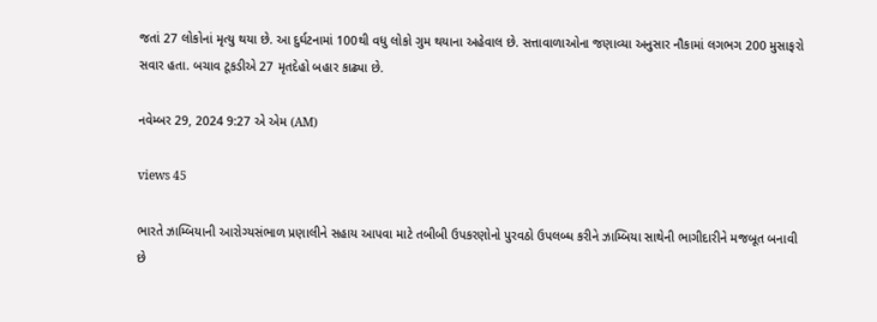જતાં 27 લોકોનાં મૃત્યુ થયા છે. આ દુર્ઘટનામાં 100થી વધુ લોકો ગુમ થયાના અહેવાલ છે. સત્તાવાળાઓના જણાવ્યા અનુસાર નૌકામાં લગભગ 200 મુસાફરો સવાર હતા. બચાવ ટૂકડીએ 27 મૃતદેહો બહાર કાઢ્યા છે.

નવેમ્બર 29, 2024 9:27 એ એમ (AM)

views 45

ભારતે ઝામ્બિયાની આરોગ્યસંભાળ પ્રણાલીને સહાય આપવા માટે તબીબી ઉપકરણોનો પુરવઠો ઉપલબ્ધ કરીને ઝામ્બિયા સાથેની ભાગીદારીને મજબૂત બનાવી છે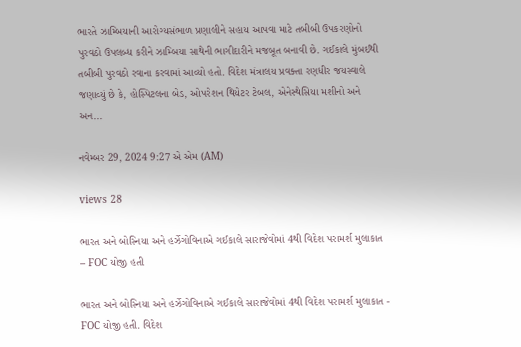ભારતે ઝામ્બિયાની આરોગ્યસંભાળ પ્રણાલીને સહાય આપવા માટે તબીબી ઉપકરણોનો પુરવઠો ઉપલબ્ધ કરીને ઝામ્બિયા સાથેની ભાગીદારીને મજબૂત બનાવી છે. ગઈકાલે મુંબઈથી તબીબી પુરવઠો રવાના કરવામાં આવ્યો હતો. વિદેશ મંત્રાલય પ્રવક્તા રણધીર જયસ્વાલે જણાવ્યું છે કે, હોસ્પિટલના બેડ, ઓપરેશન થિયેટર ટેબલ, એનેસ્થેસિયા મશીનો અને અન...

નવેમ્બર 29, 2024 9:27 એ એમ (AM)

views 28

ભારત અને બોસ્નિયા અને હર્ઝેગોવિનાએ ગઈકાલે સારાજેવોમાં 4થી વિદેશ પરામર્શ મુલાકાત – FOC યોજી હતી

ભારત અને બોસ્નિયા અને હર્ઝેગોવિનાએ ગઈકાલે સારાજેવોમાં 4થી વિદેશ પરામર્શ મુલાકાત - FOC યોજી હતી. વિદેશ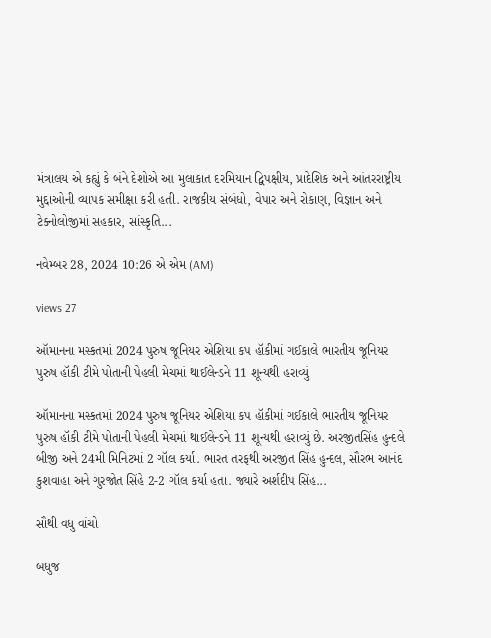મંત્રાલય એ કહ્યું કે બંને દેશોએ આ મુલાકાત દરમિયાન દ્વિપક્ષીય, પ્રાદેશિક અને આંતરરાષ્ટ્રીય મુદ્દાઓની વ્યાપક સમીક્ષા કરી હતી. રાજકીય સંબંધો, વેપાર અને રોકાણ, વિજ્ઞાન અને ટેક્નોલોજીમાં સહકાર, સાંસ્કૃતિ...

નવેમ્બર 28, 2024 10:26 એ એમ (AM)

views 27

ઑમાનના મસ્કતમાં 2024 પુરુષ જૂનિયર એશિયા કપ હૉકીમાં ગઈકાલે ભારતીય જૂનિયર પુરુષ હૉકી ટીમે પોતાની પેહલી મેચમાં થાઈલેન્ડને 11 શૂન્યથી હરાવ્યું

ઑમાનના મસ્કતમાં 2024 પુરુષ જૂનિયર એશિયા કપ હૉકીમાં ગઈકાલે ભારતીય જૂનિયર પુરુષ હૉકી ટીમે પોતાની પેહલી મેચમાં થાઈલેન્ડને 11 શૂન્યથી હરાવ્યું છે. અરજીતસિંહ હુન્દલે બીજી અને 24મી મિનિટમાં 2 ગૉલ કર્યા. ભારત તરફથી અરજીત સિંહ હુન્દલ, સૌરભ આનંદ કુશવાહા અને ગુરજોત સિંહે 2-2 ગૉલ કર્યા હતા. જ્યારે અર્શદીપ સિંહ...

સૌથી વધુ વાંચો

બધુજ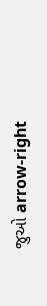જુઓ arrow-right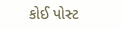કોઈ પોસ્ટ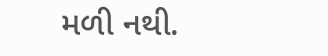મળી નથી.